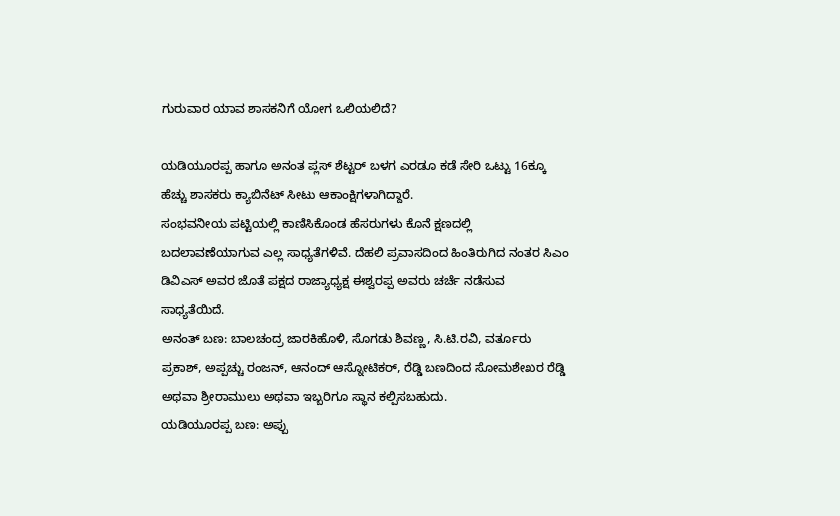ಗುರುವಾರ ಯಾವ ಶಾಸಕನಿಗೆ ಯೋಗ ಒಲಿಯಲಿದೆ?

ಯಡಿಯೂರಪ್ಪ ಹಾಗೂ ಅನಂತ ಪ್ಲಸ್ ಶೆಟ್ಟರ್ ಬಳಗ ಎರಡೂ ಕಡೆ ಸೇರಿ ಒಟ್ಟು 16ಕ್ಕೂ ಹೆಚ್ಚು ಶಾಸಕರು ಕ್ಯಾಬಿನೆಟ್ ಸೀಟು ಆಕಾಂಕ್ಷಿಗಳಾಗಿದ್ದಾರೆ.
ಸಂಭವನೀಯ ಪಟ್ಟಿಯಲ್ಲಿ ಕಾಣಿಸಿಕೊಂಡ ಹೆಸರುಗಳು ಕೊನೆ ಕ್ಷಣದಲ್ಲಿ ಬದಲಾವಣೆಯಾಗುವ ಎಲ್ಲ ಸಾಧ್ಯತೆಗಳಿವೆ. ದೆಹಲಿ ಪ್ರವಾಸದಿಂದ ಹಿಂತಿರುಗಿದ ನಂತರ ಸಿಎಂ ಡಿವಿಎಸ್ ಅವರ ಜೊತೆ ಪಕ್ಷದ ರಾಜ್ಯಾಧ್ಯಕ್ಷ ಈಶ್ವರಪ್ಪ ಅವರು ಚರ್ಚೆ ನಡೆಸುವ ಸಾಧ್ಯತೆಯಿದೆ.
ಅನಂತ್ ಬಣ: ಬಾಲಚಂದ್ರ ಜಾರಕಿಹೊಳಿ, ಸೊಗಡು ಶಿವಣ್ಣ, ಸಿ.ಟಿ.ರವಿ, ವರ್ತೂರು ಪ್ರಕಾಶ್, ಅಪ್ಪಚ್ಚು ರಂಜನ್, ಆನಂದ್ ಆಸ್ನೋಟಿಕರ್, ರೆಡ್ಡಿ ಬಣದಿಂದ ಸೋಮಶೇಖರ ರೆಡ್ಡಿ ಅಥವಾ ಶ್ರೀರಾಮುಲು ಅಥವಾ ಇಬ್ಬರಿಗೂ ಸ್ಥಾನ ಕಲ್ಪಿಸಬಹುದು.
ಯಡಿಯೂರಪ್ಪ ಬಣ: ಅಪ್ಪು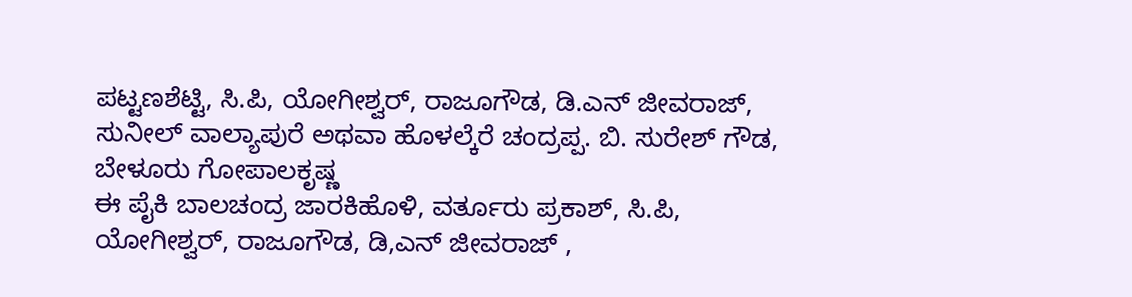ಪಟ್ಟಣಶೆಟ್ಟಿ, ಸಿ.ಪಿ, ಯೋಗೀಶ್ವರ್, ರಾಜೂಗೌಡ, ಡಿ.ಎನ್ ಜೀವರಾಜ್, ಸುನೀಲ್ ವಾಲ್ಯಾಪುರೆ ಅಥವಾ ಹೊಳಲ್ಕೆರೆ ಚಂದ್ರಪ್ಪ. ಬಿ. ಸುರೇಶ್ ಗೌಡ, ಬೇಳೂರು ಗೋಪಾಲಕೃಷ್ಣ
ಈ ಪೈಕಿ ಬಾಲಚಂದ್ರ ಜಾರಕಿಹೊಳಿ, ವರ್ತೂರು ಪ್ರಕಾಶ್, ಸಿ.ಪಿ, ಯೋಗೀಶ್ವರ್, ರಾಜೂಗೌಡ, ಡಿ,ಎನ್ ಜೀವರಾಜ್ ,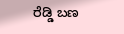ರೆಡ್ಡಿ ಬಣ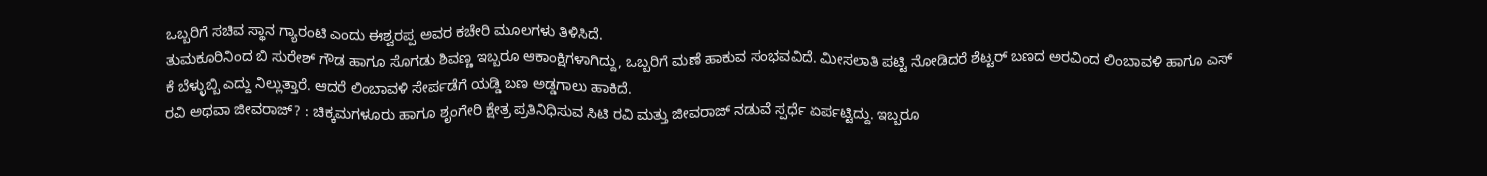ಒಬ್ಬರಿಗೆ ಸಚಿವ ಸ್ಥಾನ ಗ್ಯಾರಂಟಿ ಎಂದು ಈಶ್ವರಪ್ಪ ಅವರ ಕಚೇರಿ ಮೂಲಗಳು ತಿಳಿಸಿದೆ.
ತುಮಕೂರಿನಿಂದ ಬಿ ಸುರೇಶ್ ಗೌಡ ಹಾಗೂ ಸೊಗಡು ಶಿವಣ್ಣ ಇಬ್ಬರೂ ಆಕಾಂಕ್ಷಿಗಳಾಗಿದ್ದು, ಒಬ್ಬರಿಗೆ ಮಣೆ ಹಾಕುವ ಸಂಭವವಿದೆ. ಮೀಸಲಾತಿ ಪಟ್ಟಿ ನೋಡಿದರೆ ಶೆಟ್ಟರ್ ಬಣದ ಅರವಿಂದ ಲಿಂಬಾವಳಿ ಹಾಗೂ ಎಸ್ ಕೆ ಬೆಳ್ಳುಬ್ಬಿ ಎದ್ದು ನಿಲ್ಲುತ್ತಾರೆ. ಆದರೆ ಲಿಂಬಾವಳಿ ಸೇರ್ಪಡೆಗೆ ಯಡ್ಡಿ ಬಣ ಅಡ್ಡಗಾಲು ಹಾಕಿದೆ.
ರವಿ ಅಥವಾ ಜೀವರಾಜ್? : ಚಿಕ್ಕಮಗಳೂರು ಹಾಗೂ ಶೃಂಗೇರಿ ಕ್ಷೇತ್ರ ಪ್ರತಿನಿಧಿಸುವ ಸಿಟಿ ರವಿ ಮತ್ತು ಜೀವರಾಜ್ ನಡುವೆ ಸ್ಪರ್ಧೆ ಏರ್ಪಟ್ಟಿದ್ದು. ಇಬ್ಬರೂ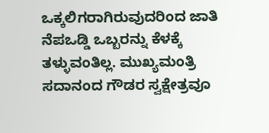ಒಕ್ಕಲಿಗರಾಗಿರುವುದರಿಂದ ಜಾತಿ ನೆಪಒಡ್ಡಿ ಒಬ್ಬರನ್ನು ಕೆಳಕ್ಕೆ ತಳ್ಳುವಂತಿಲ್ಲ. ಮುಖ್ಯಮಂತ್ರಿ ಸದಾನಂದ ಗೌಡರ ಸ್ವಕ್ಷೇತ್ರವೂ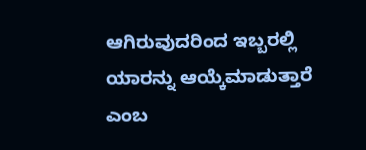ಆಗಿರುವುದರಿಂದ ಇಬ್ಬರಲ್ಲಿ ಯಾರನ್ನು ಆಯ್ಕೆಮಾಡುತ್ತಾರೆ ಎಂಬ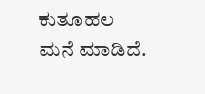ಕುತೂಹಲ ಮನೆ ಮಾಡಿದೆ.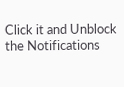Click it and Unblock the Notifications